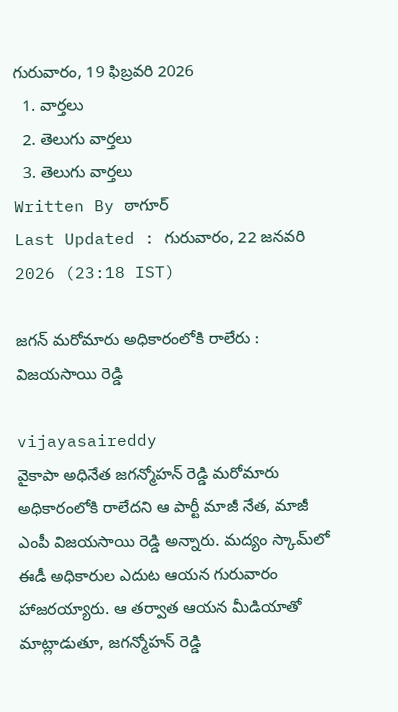గురువారం, 19 ఫిబ్రవరి 2026
  1. వార్తలు
  2. తెలుగు వార్తలు
  3. తెలుగు వార్తలు
Written By ఠాగూర్
Last Updated : గురువారం, 22 జనవరి 2026 (23:18 IST)

జగన్ మరోమారు అధికారంలోకి రాలేరు : విజయసాయి రెడ్డి

vijayasaireddy
వైకాపా అధినేత జగన్మోహన్ రెడ్డి మరోమారు అధికారంలోకి రాలేదని ఆ పార్టీ మాజీ నేత, మాజీ ఎంపీ విజయసాయి రెడ్డి అన్నారు. మద్యం స్కామ్‌లో ఈడీ అధికారుల ఎదుట ఆయన గురువారం హాజరయ్యారు. ఆ తర్వాత ఆయన మీడియాతో మాట్లాడుతూ, జగన్మోహన్ రెడ్డి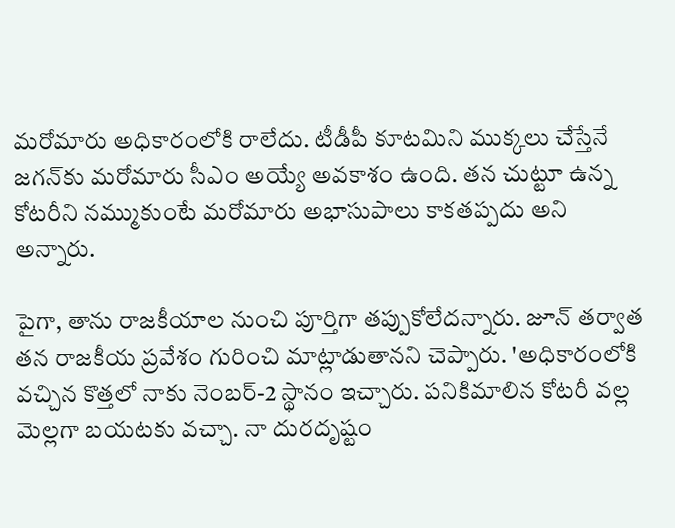మరోమారు అధికారంలోకి రాలేదు. టీడీపీ కూటమిని ముక్కలు చేస్తేనే జగన్‌కు మరోమారు సీఎం అయ్యే అవకాశం ఉంది. తన చుట్టూ ఉన్న కోటరీని నమ్ముకుంటే మరోమారు అభాసుపాలు కాకతప్పదు అని అన్నారు.

పైగా, తాను రాజకీయాల నుంచి పూర్తిగా తప్పుకోలేదన్నారు. జూన్ తర్వాత తన రాజకీయ ప్రవేశం గురించి మాట్లాడుతానని చెప్పారు. 'అధికారంలోకి వచ్చిన కొత్తలో నాకు నెంబర్‌-2 స్థానం ఇచ్చారు. పనికిమాలిన కోటరీ వల్ల మెల్లగా బయటకు వచ్చా. నా దురదృష్టం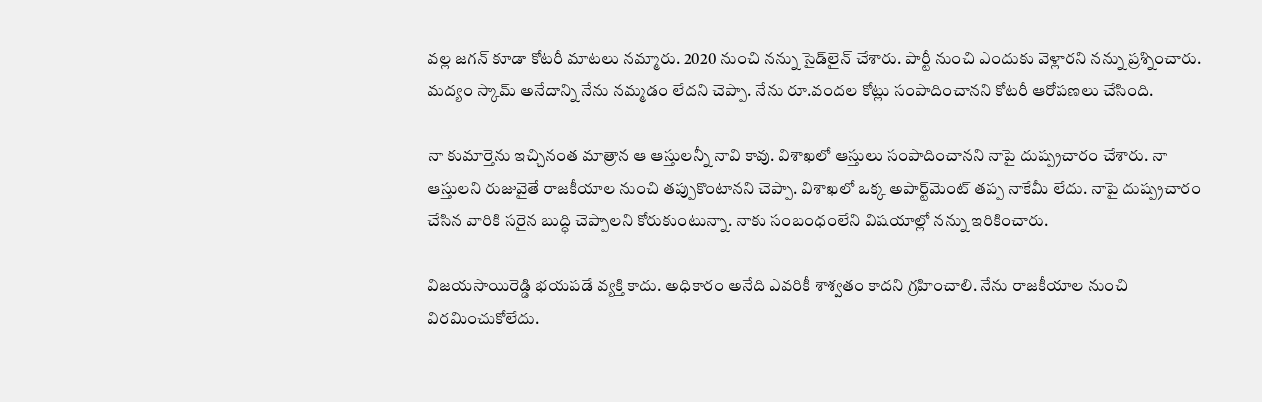వల్ల జగన్‌ కూడా కోటరీ మాటలు నమ్మారు. 2020 నుంచి నన్ను సైడ్‌లైన్‌ చేశారు. పార్టీ నుంచి ఎందుకు వెళ్లారని నన్ను ప్రశ్నించారు. మద్యం స్కామ్‌ అనేదాన్ని నేను నమ్మడం లేదని చెప్పా. నేను రూ.వందల కోట్లు సంపాదించానని కోటరీ ఆరోపణలు చేసింది.

నా కుమార్తెను ఇచ్చినంత మాత్రాన ఆ ఆస్తులన్నీ నావి కావు. విశాఖలో ఆస్తులు సంపాదించానని నాపై దుష్ప్రచారం చేశారు. నా ఆస్తులని రుజువైతే రాజకీయాల నుంచి తప్పుకొంటానని చెప్పా. విశాఖలో ఒక్క అపార్ట్‌మెంట్‌ తప్ప నాకేమీ లేదు. నాపై దుష్ప్రచారం చేసిన వారికి సరైన బుద్ధి చెప్పాలని కోరుకుంటున్నా. నాకు సంబంధంలేని విషయాల్లో నన్ను ఇరికించారు.

విజయసాయిరెడ్డి భయపడే వ్యక్తి కాదు. అధికారం అనేది ఎవరికీ శాశ్వతం కాదని గ్రహించాలి. నేను రాజకీయాల నుంచి విరమించుకోలేదు.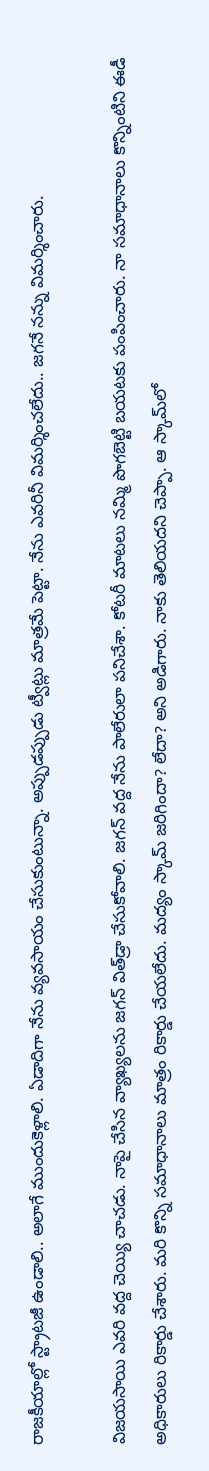రాజకీయాల్లో స్ట్రాటజీ ఉండాలి.. అలాగే ముందుకెళ్లాలి. ఏడాదిగా నేను వ్యవసాయం చేసుకుంటున్నా. అప్పుడప్పుడు ట్వీట్లు మాత్రమే పెట్టా. నేను ఎవరినీ విమర్శించలేదు.. జగనే నన్ను విమర్శించారు.

విజయసాయి ఎవరి వద్ద చెయ్యి చాచడు. నాపై చేసిన వ్యాఖ్యలను జగన్‌ విత్‌డ్రా చేసుకోవాలి. జగన్‌ వద్ద నేను పాలేరులా పనిచేశా. కోటరీ మాటలు నమ్మి పొగబెట్టి బయటకు పంపించారు. నా సమాధానాలు కొన్నింటిని ఈడీ అధికారులు రికార్డు చేశారు. మరి కొన్ని సమాధానాలు మాత్రం రికార్డు చేయలేదు. మద్యం స్కామ్‌ జరిగిందా? లేదా? అని అడిగారు. నాకు తెలియదని చెప్పా. ఆ స్కామ్‌లో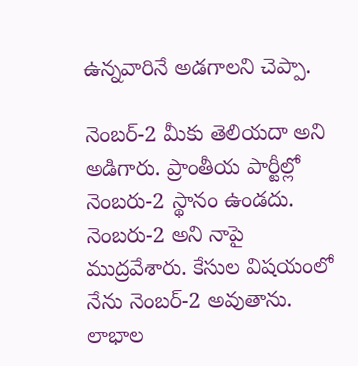ఉన్నవారినే అడగాలని చెప్పా.

నెంబర్‌-2 మీకు తెలియదా అని అడిగారు. ప్రాంతీయ పార్టీల్లో నెంబరు-2 స్థానం ఉండదు. నెంబరు-2 అని నాపై ముద్రవేశారు. కేసుల విషయంలో నేను నెంబర్‌-2 అవుతాను. లాభాల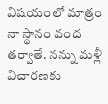విషయంలో మాత్రం నా స్థానం వంద తర్వాతే. నన్ను మళ్లీ విచారణకు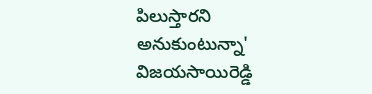పిలుస్తారని అనుకుంటున్నా' విజయసాయిరెడ్డి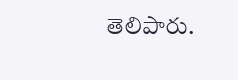తెలిపారు.